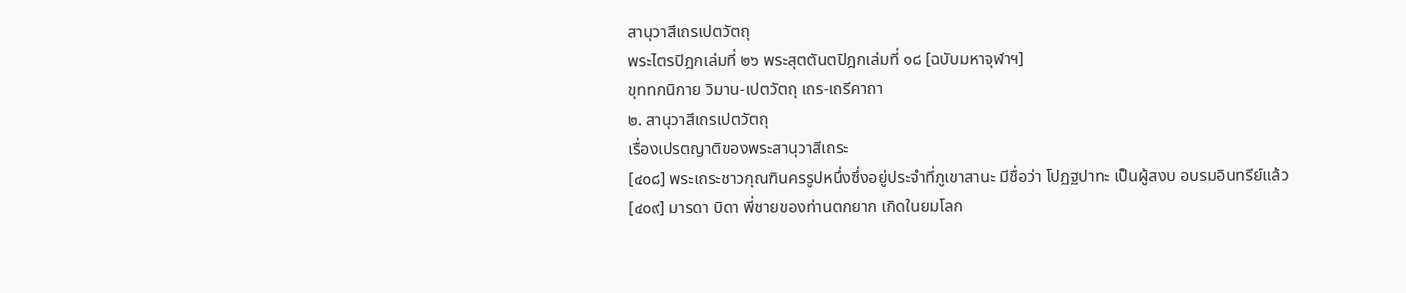สานุวาสีเถรเปตวัตถุ
พระไตรปิฎกเล่มที่ ๒๖ พระสุตตันตปิฎกเล่มที่ ๑๘ [ฉบับมหาจุฬาฯ]
ขุททกนิกาย วิมาน-เปตวัตถุ เถร-เถรีคาถา
๒. สานุวาสีเถรเปตวัตถุ
เรื่องเปรตญาติของพระสานุวาสีเถระ
[๔๐๘] พระเถระชาวกุณฑินครรูปหนึ่งซึ่งอยู่ประจำที่ภูเขาสานะ มีชื่อว่า โปฏฐปาทะ เป็นผู้สงบ อบรมอินทรีย์แล้ว
[๔๐๙] มารดา บิดา พี่ชายของท่านตกยาก เกิดในยมโลก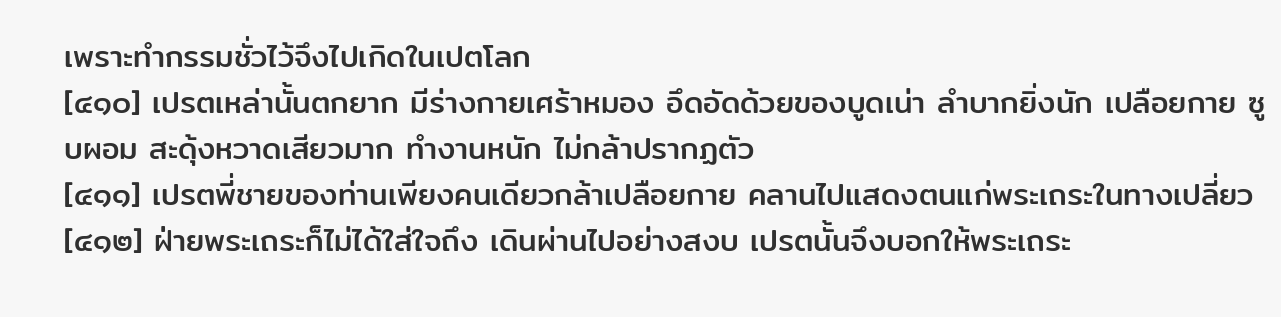เพราะทำกรรมชั่วไว้จึงไปเกิดในเปตโลก
[๔๑๐] เปรตเหล่านั้นตกยาก มีร่างกายเศร้าหมอง อึดอัดด้วยของบูดเน่า ลำบากยิ่งนัก เปลือยกาย ซูบผอม สะดุ้งหวาดเสียวมาก ทำงานหนัก ไม่กล้าปรากฏตัว
[๔๑๑] เปรตพี่ชายของท่านเพียงคนเดียวกล้าเปลือยกาย คลานไปแสดงตนแก่พระเถระในทางเปลี่ยว
[๔๑๒] ฝ่ายพระเถระก็ไม่ได้ใส่ใจถึง เดินผ่านไปอย่างสงบ เปรตนั้นจึงบอกให้พระเถระ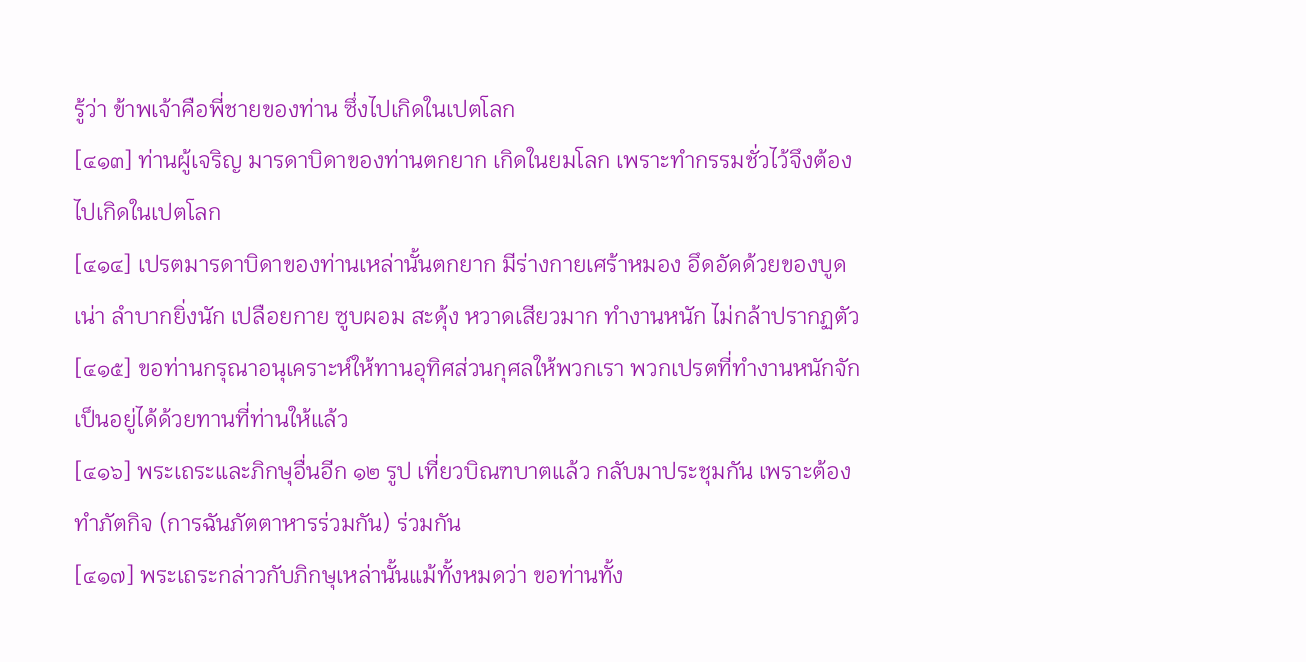รู้ว่า ข้าพเจ้าคือพี่ชายของท่าน ซึ่งไปเกิดในเปตโลก
[๔๑๓] ท่านผู้เจริญ มารดาบิดาของท่านตกยาก เกิดในยมโลก เพราะทำกรรมชั่วไว้จึงต้องไปเกิดในเปตโลก
[๔๑๔] เปรตมารดาบิดาของท่านเหล่านั้นตกยาก มีร่างกายเศร้าหมอง อึดอัดด้วยของบูดเน่า ลำบากยิ่งนัก เปลือยกาย ซูบผอม สะดุ้ง หวาดเสียวมาก ทำงานหนัก ไม่กล้าปรากฏตัว
[๔๑๕] ขอท่านกรุณาอนุเคราะห์ให้ทานอุทิศส่วนกุศลให้พวกเรา พวกเปรตที่ทำงานหนักจักเป็นอยู่ได้ด้วยทานที่ท่านให้แล้ว
[๔๑๖] พระเถระและภิกษุอื่นอีก ๑๒ รูป เที่ยวบิณฑบาตแล้ว กลับมาประชุมกัน เพราะต้องทำภัตกิจ (การฉันภัตตาหารร่วมกัน) ร่วมกัน
[๔๑๗] พระเถระกล่าวกับภิกษุเหล่านั้นแม้ทั้งหมดว่า ขอท่านทั้ง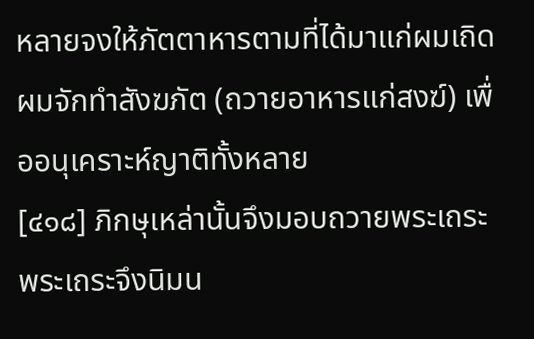หลายจงให้ภัตตาหารตามที่ได้มาแก่ผมเถิด ผมจักทำสังฆภัต (ถวายอาหารแก่สงฆ์) เพื่ออนุเคราะห์ญาติทั้งหลาย
[๔๑๘] ภิกษุเหล่านั้นจึงมอบถวายพระเถระ พระเถระจึงนิมน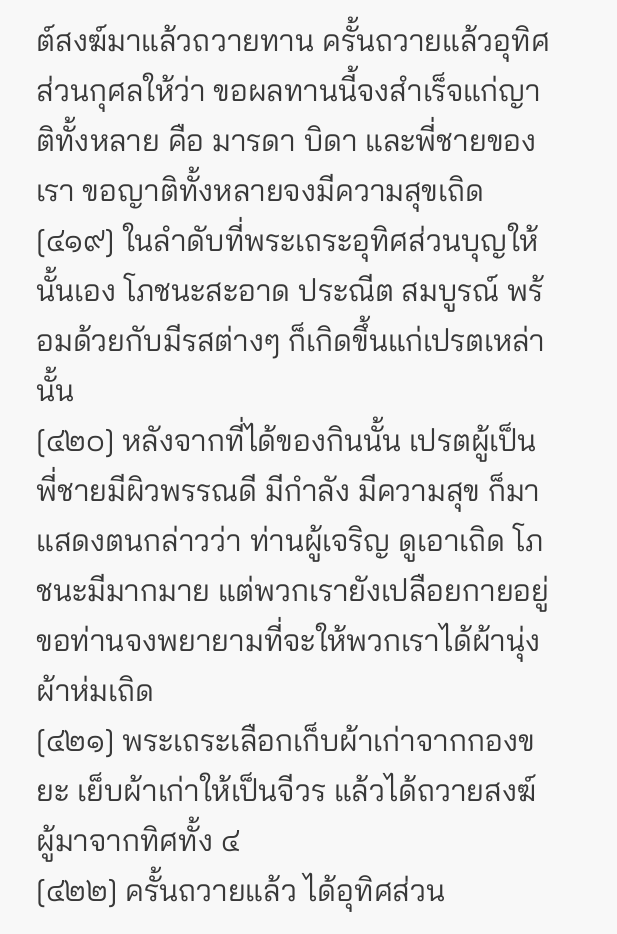ต์สงฆ์มาแล้วถวายทาน ครั้นถวายแล้วอุทิศส่วนกุศลให้ว่า ขอผลทานนี้จงสำเร็จแก่ญาติทั้งหลาย คือ มารดา บิดา และพี่ชายของเรา ขอญาติทั้งหลายจงมีความสุขเถิด
[๔๑๙] ในลำดับที่พระเถระอุทิศส่วนบุญให้นั้นเอง โภชนะสะอาด ประณีต สมบูรณ์ พร้อมด้วยกับมีรสต่างๆ ก็เกิดขึ้นแก่เปรตเหล่านั้น
[๔๒๐] หลังจากที่ได้ของกินนั้น เปรตผู้เป็นพี่ชายมีผิวพรรณดี มีกำลัง มีความสุข ก็มาแสดงตนกล่าวว่า ท่านผู้เจริญ ดูเอาเถิด โภชนะมีมากมาย แต่พวกเรายังเปลือยกายอยู่ ขอท่านจงพยายามที่จะให้พวกเราได้ผ้านุ่งผ้าห่มเถิด
[๔๒๑] พระเถระเลือกเก็บผ้าเก่าจากกองขยะ เย็บผ้าเก่าให้เป็นจีวร แล้วได้ถวายสงฆ์ผู้มาจากทิศทั้ง ๔
[๔๒๒] ครั้นถวายแล้ว ได้อุทิศส่วน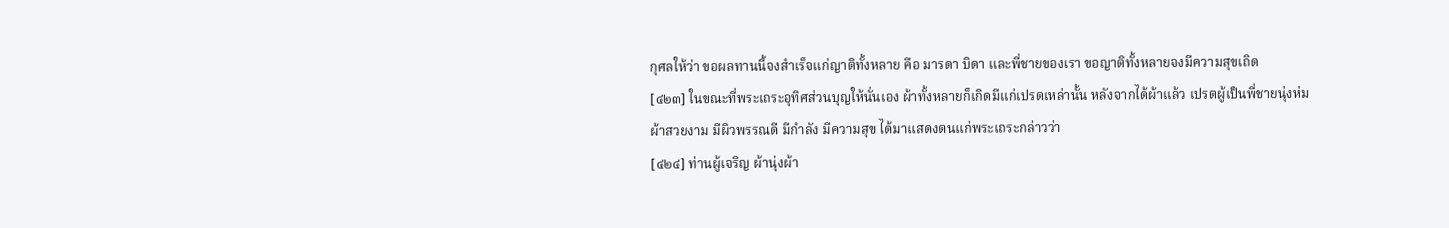กุศลให้ว่า ขอผลทานนี้จงสำเร็จแก่ญาติทั้งหลาย คือ มารดา บิดา และพี่ชายของเรา ขอญาติทั้งหลายจงมีความสุขเถิด
[๔๒๓] ในขณะที่พระเถระอุทิศส่วนบุญให้นั่นเอง ผ้าทั้งหลายก็เกิดมีแก่เปรตเหล่านั้น หลังจากได้ผ้าแล้ว เปรตผู้เป็นพี่ชายนุ่งห่มผ้าสวยงาม มีผิวพรรณดี มีกำลัง มีความสุข ได้มาแสดงตนแก่พระเถระกล่าวว่า
[๔๒๔] ท่านผู้เจริญ ผ้านุ่งผ้า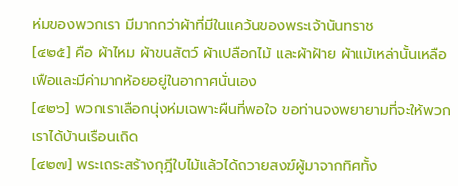ห่มของพวกเรา มีมากกว่าผ้าที่มีในแคว้นของพระเจ้านันทราช
[๔๒๕] คือ ผ้าไหม ผ้าขนสัตว์ ผ้าเปลือกไม้ และผ้าฝ้าย ผ้าแม้เหล่านั้นเหลือเฟือและมีค่ามากห้อยอยู่ในอากาศนั่นเอง
[๔๒๖] พวกเราเลือกนุ่งห่มเฉพาะผืนที่พอใจ ขอท่านจงพยายามที่จะให้พวกเราได้บ้านเรือนเถิด
[๔๒๗] พระเถระสร้างกุฎีใบไม้แล้วได้ถวายสงฆ์ผู้มาจากทิศทั้ง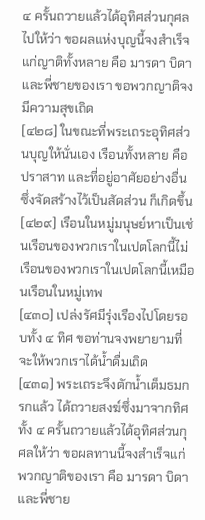๔ ครั้นถวายแล้วได้อุทิศส่วนกุศลไปให้ว่า ขอผลแห่งบุญนี้จงสำเร็จแก่ญาติทั้งหลาย คือ มารดา บิดาและพี่ชายของเรา ขอพวกญาติจงมีความสุขเถิด
[๔๒๘] ในขณะที่พระเถระอุทิศส่วนบุญให้นั่นเอง เรือนทั้งหลาย คือ ปราสาท และที่อยู่อาศัยอย่างอื่น ซึ่งจัดสร้างไว้เป็นสัดส่วน ก็เกิดขึ้น
[๔๒๙] เรือนในหมู่มนุษย์หาเป็นเช่นเรือนของพวกเราในเปตโลกนี้ไม่ เรือนของพวกเราในเปตโลกนี้เหมือนเรือนในหมู่เทพ
[๔๓๐] เปล่งรัศมีรุ่งเรืองไปโดยรอบทั้ง ๔ ทิศ ขอท่านจงพยายามที่จะให้พวกเราได้น้ำดื่มเถิด
[๔๓๑] พระเถระจึงตักน้ำเต็มธมกรกแล้ว ได้ถวายสงฆ์ซึ่งมาจากทิศทั้ง ๔ ครั้นถวายแล้วได้อุทิศส่วนกุศลให้ว่า ขอผลทานนี้จงสำเร็จแก่พวกญาติของเรา คือ มารดา บิดา และพี่ชาย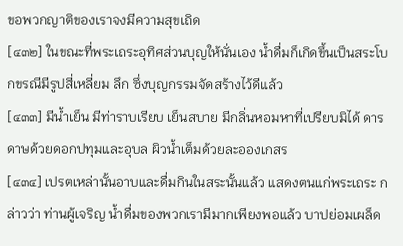ขอพวกญาติของเราจงมีความสุขเถิด
[๔๓๒] ในขณะที่พระเถระอุทิศส่วนบุญให้นั่นเอง น้ำดื่มก็เกิดขึ้นเป็นสระโบกขรณีมีรูปสี่เหลี่ยม ลึก ซึ่งบุญกรรมจัดสร้างไว้ดีแล้ว
[๔๓๓] มีน้ำเย็น มีท่าราบเรียบ เย็นสบาย มีกลิ่นหอมหาที่เปรียบมิได้ ดารดาษด้วยดอกปทุมและอุบล ผิวน้ำเต็มด้วยละอองเกสร
[๔๓๔] เปรตเหล่านั้นอาบและดื่มกินในสระนั้นแล้ว แสดงตนแก่พระเถระ กล่าวว่า ท่านผู้เจริญ น้ำดื่มของพวกเรามีมากเพียงพอแล้ว บาปย่อมเผล็ด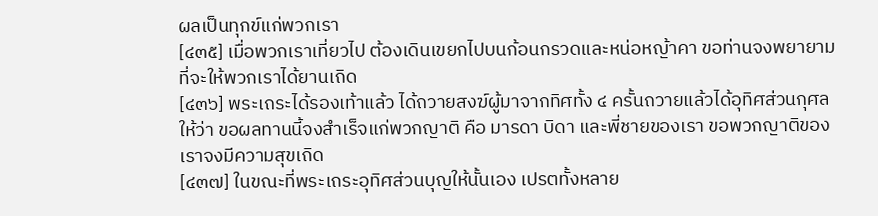ผลเป็นทุกข์แก่พวกเรา
[๔๓๕] เมื่อพวกเราเที่ยวไป ต้องเดินเขยกไปบนก้อนกรวดและหน่อหญ้าคา ขอท่านจงพยายามที่จะให้พวกเราได้ยานเถิด
[๔๓๖] พระเถระได้รองเท้าแล้ว ได้ถวายสงฆ์ผู้มาจากทิศทั้ง ๔ ครั้นถวายแล้วได้อุทิศส่วนกุศลให้ว่า ขอผลทานนี้จงสำเร็จแก่พวกญาติ คือ มารดา บิดา และพี่ชายของเรา ขอพวกญาติของเราจงมีความสุขเถิด
[๔๓๗] ในขณะที่พระเถระอุทิศส่วนบุญให้นั้นเอง เปรตทั้งหลาย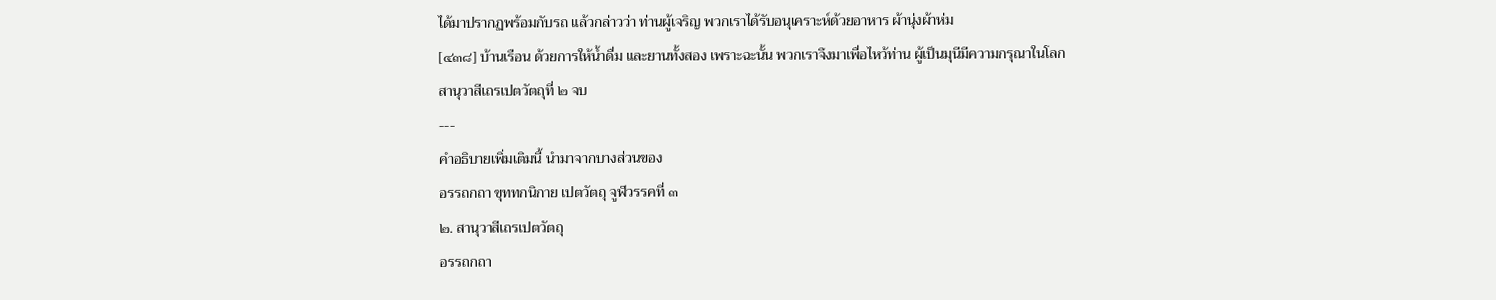ได้มาปรากฏพร้อมกับรถ แล้วกล่าวว่า ท่านผู้เจริญ พวกเราได้รับอนุเคราะห์ด้วยอาหาร ผ้านุ่งผ้าห่ม
[๔๓๘] บ้านเรือน ด้วยการให้น้ำดื่ม และยานทั้งสอง เพราะฉะนั้น พวกเราจึงมาเพื่อไหว้ท่าน ผู้เป็นมุนีมีความกรุณาในโลก
สานุวาสีเถรเปตวัตถุที่ ๒ จบ
---
คำอธิบายเพิ่มเติมนี้ นำมาจากบางส่วนของ
อรรถกถา ขุททกนิกาย เปตวัตถุ จูฬวรรคที่ ๓
๒. สานุวาสีเถรเปตวัตถุ
อรรถกถา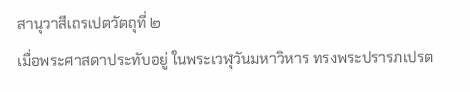สานุวาสีเถรเปตวัตถุที่ ๒
เมื่อพระศาสดาประทับอยู่ ในพระเวฬุวันมหาวิหาร ทรงพระปรารภเปรต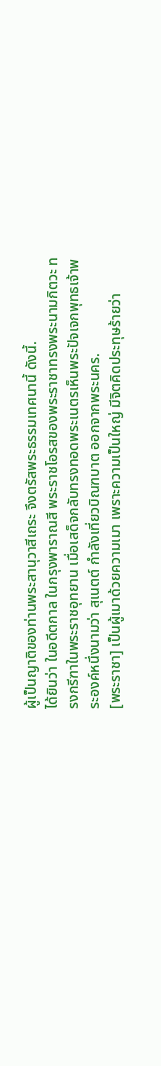ผู้เป็นญาติของท่านพระสานุวาสีเถระ จึงตรัสพระธรรมเทศนานี้ ดังนี้.
ได้ยินว่า ในอดีตกาล ในกรุงพาราณสี พระราชโอรสของพระราชาทรงพระนามกิตวะ ทรงกรีฑาในพระราชอุทยาน เมื่อเสด็จกลับทรงทอดพระเนตรเห็นพระปัจเจกพุทธเจ้าพระองค์หนึ่งนามว่า สุเนตต์ กำลังเที่ยวบิณฑบาต ออกจากพระนคร.
[พระราชา] เป็นผู้เมาด้วยความเมา เพราะความเป็นใหญ่ มีจิตคิดประทุษร้ายว่า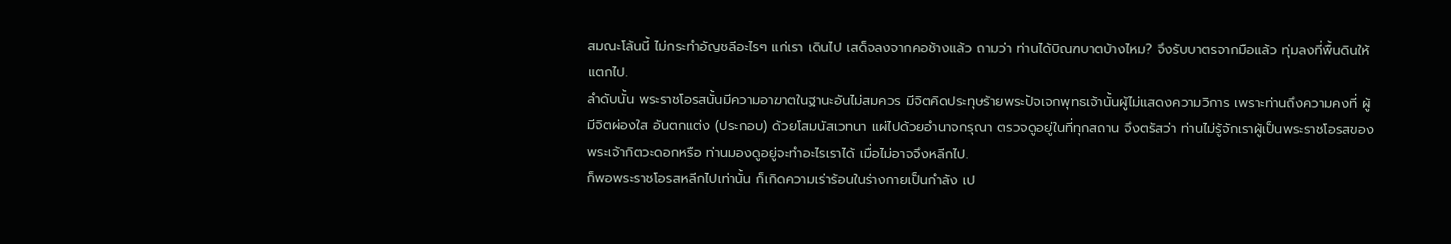สมณะโล้นนี้ ไม่กระทำอัญชลีอะไรๆ แก่เรา เดินไป เสด็จลงจากคอช้างแล้ว ถามว่า ท่านได้บิณฑบาตบ้างไหม? จึงรับบาตรจากมือแล้ว ทุ่มลงที่พื้นดินให้แตกไป.
ลำดับนั้น พระราชโอรสนั้นมีความอาฆาตในฐานะอันไม่สมควร มีจิตคิดประทุษร้ายพระปัจเจกพุทธเจ้านั้นผู้ไม่แสดงความวิการ เพราะท่านถึงความคงที่ ผู้มีจิตผ่องใส อันตกแต่ง (ประกอบ) ด้วยโสมนัสเวทนา แผ่ไปด้วยอำนาจกรุณา ตรวจดูอยู่ในที่ทุกสถาน จึงตรัสว่า ท่านไม่รู้จักเราผู้เป็นพระราชโอรสของพระเจ้ากิตวะดอกหรือ ท่านมองดูอยู่จะทำอะไรเราได้ เมื่อไม่อาจจึงหลีกไป.
ก็พอพระราชโอรสหลีกไปเท่านั้น ก็เกิดความเร่าร้อนในร่างกายเป็นกำลัง เป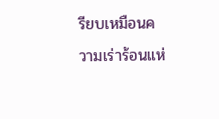รียบเหมือนความเร่าร้อนแห่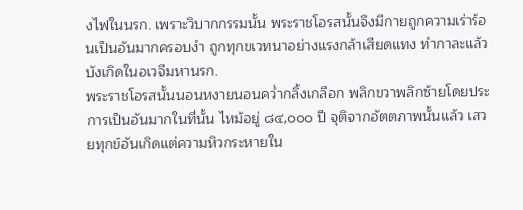งไฟในนรก. เพราะวิบากกรรมนั้น พระราชโอรสนั้นจึงมีกายถูกความเร่าร้อนเป็นอันมากครอบงำ ถูกทุกขเวทนาอย่างแรงกล้าเสียดแทง ทำกาละแล้ว บังเกิดในอเวจีมหานรก.
พระราชโอรสนั้นนอนหงายนอนคว่ำกลิ้งเกลือก พลิกขวาพลิกซ้ายโดยประการเป็นอันมากในที่นั้น ไหม้อยู่ ๘๔,๐๐๐ ปี จุติจากอัตตภาพนั้นแล้ว เสวยทุกข์อันเกิดแต่ความหิวกระหายใน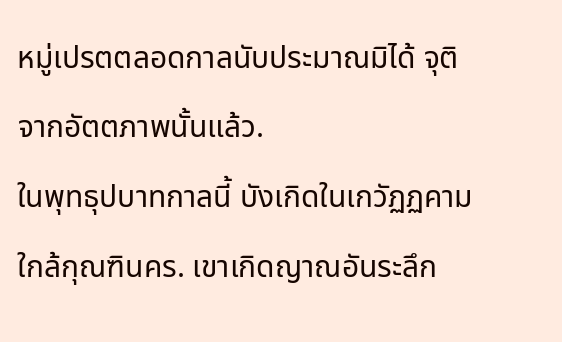หมู่เปรตตลอดกาลนับประมาณมิได้ จุติจากอัตตภาพนั้นแล้ว.
ในพุทธุปบาทกาลนี้ บังเกิดในเกวัฏฏคาม ใกล้กุณฑินคร. เขาเกิดญาณอันระลึก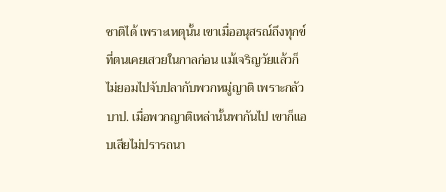ชาติได้ เพราะเหตุนั้น เขาเมื่ออนุสรณ์ถึงทุกข์ที่ตนเคยเสวยในกาลก่อน แม้เจริญวัยแล้วก็ไม่ยอมไปจับปลากับพวกหมู่ญาติ เพราะกลัวบาป. เมื่อพวกญาติเหล่านั้นพากันไป เขาก็แอบเสียไม่ปรารถนา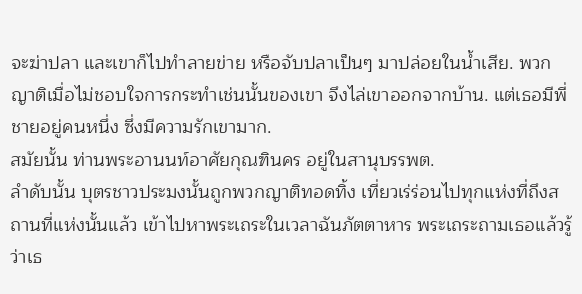จะฆ่าปลา และเขาก็ไปทำลายข่าย หรือจับปลาเป็นๆ มาปล่อยในน้ำเสีย. พวกญาติเมื่อไม่ชอบใจการกระทำเช่นนั้นของเขา จึงไล่เขาออกจากบ้าน. แต่เธอมีพี่ชายอยู่คนหนึ่ง ซึ่งมีความรักเขามาก.
สมัยนั้น ท่านพระอานนท์อาศัยกุณฑินคร อยู่ในสานุบรรพต.
ลำดับนั้น บุตรชาวประมงนั้นถูกพวกญาติทอดทิ้ง เที่ยวเร่ร่อนไปทุกแห่งที่ถึงสถานที่แห่งนั้นแล้ว เข้าไปหาพระเถระในเวลาฉันภัตตาหาร พระเถระถามเธอแล้วรู้ว่าเธ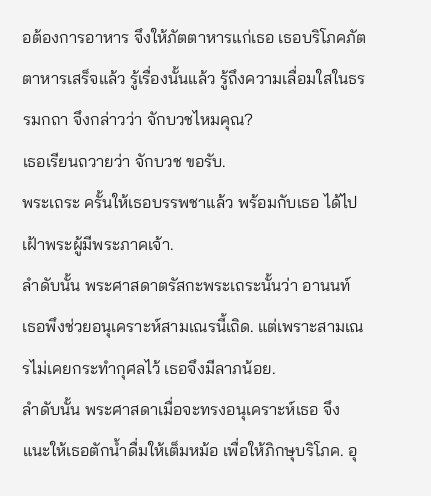อต้องการอาหาร จึงให้ภัตตาหารแก่เธอ เธอบริโภคภัตตาหารเสร็จแล้ว รู้เรื่องนั้นแล้ว รู้ถึงความเลื่อมใสในธรรมกถา จึงกล่าวว่า จักบวชไหมคุณ?
เธอเรียนถวายว่า จักบวช ขอรับ.
พระเถระ ครั้นให้เธอบรรพชาแล้ว พร้อมกับเธอ ได้ไปเฝ้าพระผู้มีพระภาคเจ้า.
ลำดับนั้น พระศาสดาตรัสกะพระเถระนั้นว่า อานนท์ เธอพึงช่วยอนุเคราะห์สามเณรนี้เถิด. แต่เพราะสามเณรไม่เคยกระทำกุศลไว้ เธอจึงมีลาภน้อย.
ลำดับนั้น พระศาสดาเมื่อจะทรงอนุเคราะห์เธอ จึงแนะให้เธอตักน้ำดื่มให้เต็มหม้อ เพื่อให้ภิกษุบริโภค. อุ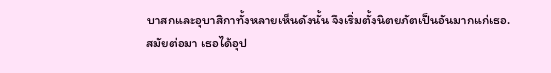บาสกและอุบาสิกาทั้งหลายเห็นดังนั้น จึงเริ่มตั้งนิตยภัตเป็นอันมากแก่เธอ.
สมัยต่อมา เธอได้อุป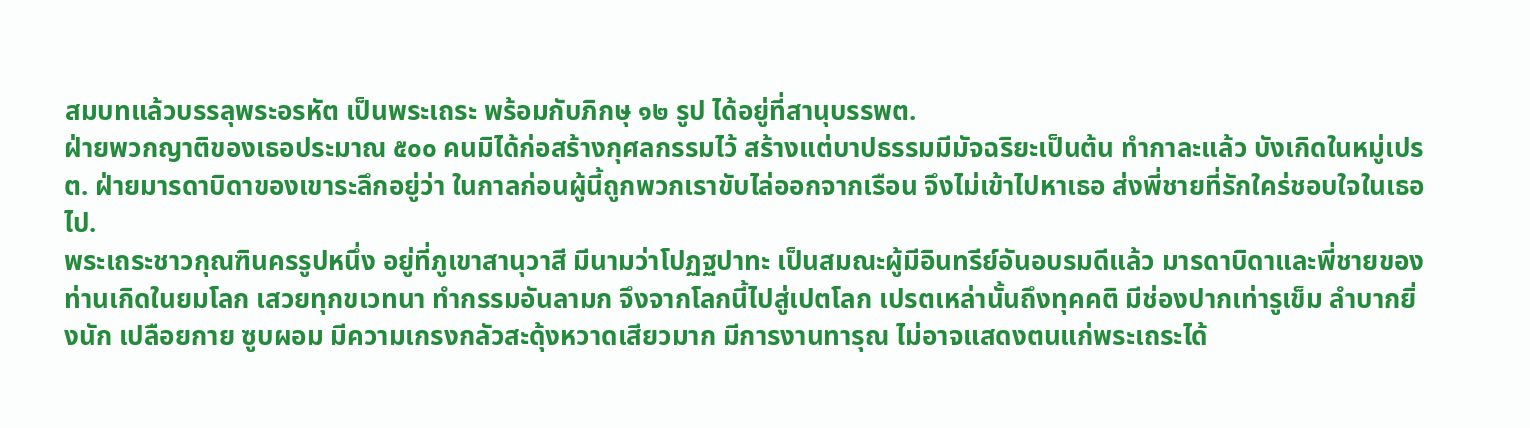สมบทแล้วบรรลุพระอรหัต เป็นพระเถระ พร้อมกับภิกษุ ๑๒ รูป ได้อยู่ที่สานุบรรพต.
ฝ่ายพวกญาติของเธอประมาณ ๕๐๐ คนมิได้ก่อสร้างกุศลกรรมไว้ สร้างแต่บาปธรรมมีมัจฉริยะเป็นต้น ทำกาละแล้ว บังเกิดในหมู่เปรต. ฝ่ายมารดาบิดาของเขาระลึกอยู่ว่า ในกาลก่อนผู้นี้ถูกพวกเราขับไล่ออกจากเรือน จึงไม่เข้าไปหาเธอ ส่งพี่ชายที่รักใคร่ชอบใจในเธอไป.
พระเถระชาวกุณฑินครรูปหนึ่ง อยู่ที่ภูเขาสานุวาสี มีนามว่าโปฏฐปาทะ เป็นสมณะผู้มีอินทรีย์อันอบรมดีแล้ว มารดาบิดาและพี่ชายของท่านเกิดในยมโลก เสวยทุกขเวทนา ทำกรรมอันลามก จึงจากโลกนี้ไปสู่เปตโลก เปรตเหล่านั้นถึงทุคคติ มีช่องปากเท่ารูเข็ม ลำบากยิ่งนัก เปลือยกาย ซูบผอม มีความเกรงกลัวสะดุ้งหวาดเสียวมาก มีการงานทารุณ ไม่อาจแสดงตนแก่พระเถระได้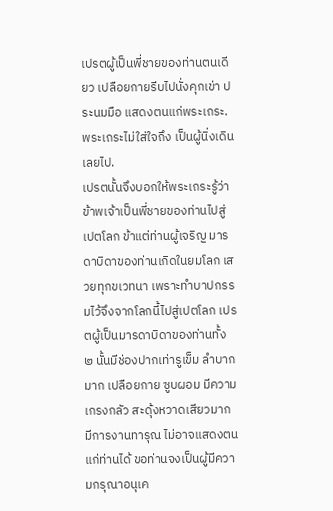เปรตผู้เป็นพี่ชายของท่านตนเดียว เปลือยกายรีบไปนั่งคุกเข่า ประนมมือ แสดงตนแก่พระเถระ. พระเถระไม่ใส่ใจถึง เป็นผู้นิ่งเดินเลยไป.
เปรตนั้นจึงบอกให้พระเถระรู้ว่า
ข้าพเจ้าเป็นพี่ชายของท่านไปสู่เปตโลก ข้าแต่ท่านผู้เจริญ มารดาบิดาของท่านเกิดในยมโลก เสวยทุกขเวทนา เพราะทำบาปกรรมไว้จึงจากโลกนี้ไปสู่เปตโลก เปรตผู้เป็นมารดาบิดาของท่านทั้ง ๒ นั้นมีช่องปากเท่ารูเข็ม ลำบากมาก เปลือยกาย ซูบผอม มีความเกรงกลัว สะดุ้งหวาดเสียวมาก มีการงานทารุณ ไม่อาจแสดงตนแก่ท่านได้ ขอท่านจงเป็นผู้มีความกรุณาอนุเค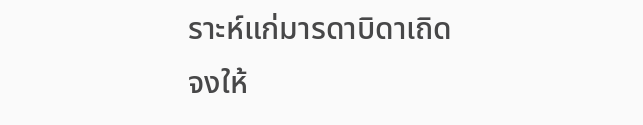ราะห์แก่มารดาบิดาเถิด จงให้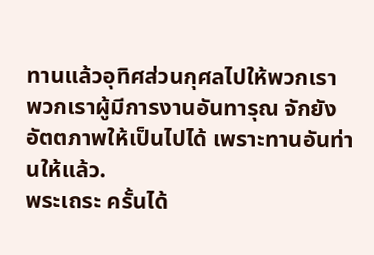ทานแล้วอุทิศส่วนกุศลไปให้พวกเรา พวกเราผู้มีการงานอันทารุณ จักยังอัตตภาพให้เป็นไปได้ เพราะทานอันท่านให้แล้ว.
พระเถระ ครั้นได้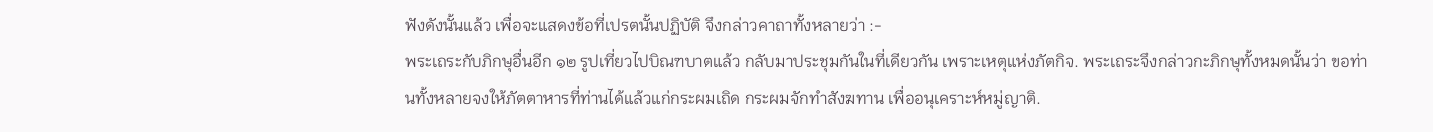ฟังดังนั้นแล้ว เพื่อจะแสดงข้อที่เปรตนั้นปฏิบัติ จึงกล่าวคาถาทั้งหลายว่า :-
พระเถระกับภิกษุอื่นอีก ๑๒ รูปเที่ยวไปบิณฑบาตแล้ว กลับมาประชุมกันในที่เดียวกัน เพราะเหตุแห่งภัตกิจ. พระเถระจึงกล่าวกะภิกษุทั้งหมดนั้นว่า ขอท่านทั้งหลายจงให้ภัตตาหารที่ท่านได้แล้วแก่กระผมเถิด กระผมจักทำสังฆทาน เพื่ออนุเคราะห์หมู่ญาติ.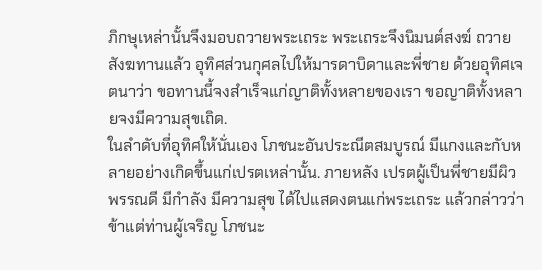ภิกษุเหล่านั้นจึงมอบถวายพระเถระ พระเถระจึงนิมนต์สงฆ์ ถวายสังฆทานแล้ว อุทิศส่วนกุศลไปให้มารดาบิดาและพี่ชาย ด้วยอุทิศเจตนาว่า ขอทานนี้จงสำเร็จแก่ญาติทั้งหลายของเรา ขอญาติทั้งหลายจงมีความสุขเถิด.
ในลำดับที่อุทิศให้นั่นเอง โภชนะอันประณีตสมบูรณ์ มีแกงและกับหลายอย่างเกิดขึ้นแก่เปรตเหล่านั้น. ภายหลัง เปรตผู้เป็นพี่ชายมีผิวพรรณดี มีกำลัง มีความสุข ได้ไปแสดงตนแก่พระเถระ แล้วกล่าวว่า ข้าแต่ท่านผู้เจริญ โภชนะ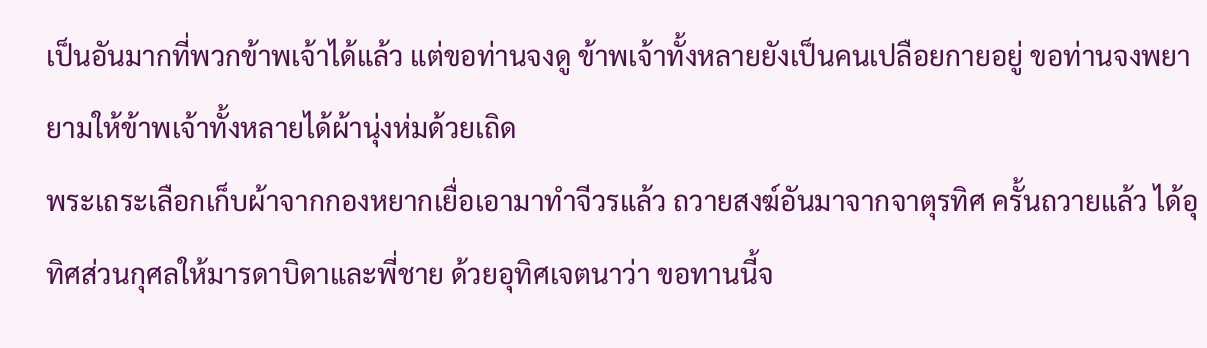เป็นอันมากที่พวกข้าพเจ้าได้แล้ว แต่ขอท่านจงดู ข้าพเจ้าทั้งหลายยังเป็นคนเปลือยกายอยู่ ขอท่านจงพยายามให้ข้าพเจ้าทั้งหลายได้ผ้านุ่งห่มด้วยเถิด
พระเถระเลือกเก็บผ้าจากกองหยากเยื่อเอามาทำจีวรแล้ว ถวายสงฆ์อันมาจากจาตุรทิศ ครั้นถวายแล้ว ได้อุทิศส่วนกุศลให้มารดาบิดาและพี่ชาย ด้วยอุทิศเจตนาว่า ขอทานนี้จ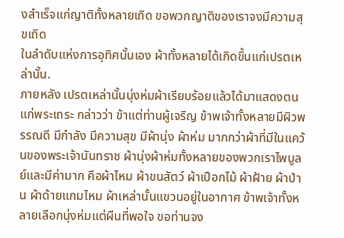งสำเร็จแก่ญาติทั้งหลายเถิด ขอพวกญาติของเราจงมีความสุขเถิด
ในลำดับแห่งการอุทิศนั้นเอง ผ้าทั้งหลายได้เกิดขึ้นแก่เปรตเหล่านั้น.
ภายหลัง เปรตเหล่านั้นนุ่งห่มผ้าเรียบร้อยแล้วได้มาแสดงตนแก่พระเถระ กล่าวว่า ข้าแต่ท่านผู้เจริญ ข้าพเจ้าทั้งหลายมีผิวพรรณดี มีกำลัง มีความสุข มีผ้านุ่ง ผ้าห่ม มากกว่าผ้าที่มีในแคว้นของพระเจ้านันทราช ผ้านุ่งผ้าห่มทั้งหลายของพวกเราไพบูลย์และมีค่ามาก คือผ้าไหม ผ้าขนสัตว์ ผ้าเปือกไม้ ผ้าฝ้าย ผ้าป่าน ผ้าด้ายแกมไหม ผ้าเหล่านั้นแขวนอยู่ในอากาศ ข้าพเจ้าทั้งหลายเลือกนุ่งห่มแต่ผืนที่พอใจ ขอท่านจง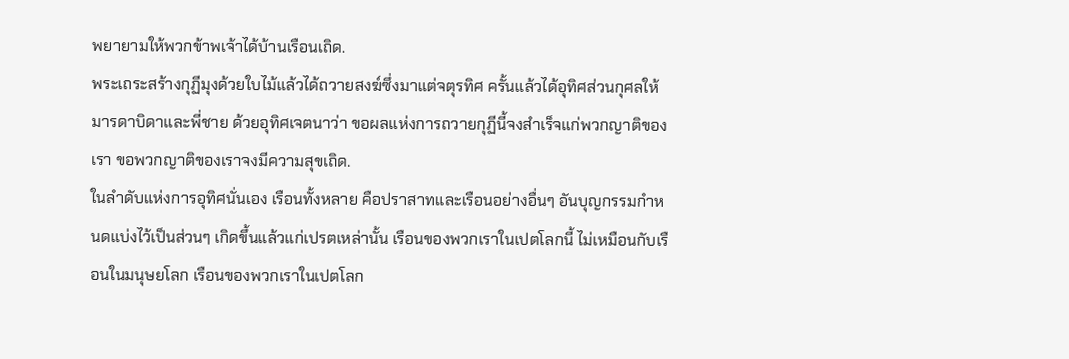พยายามให้พวกข้าพเจ้าได้บ้านเรือนเถิด.
พระเถระสร้างกุฏีมุงด้วยใบไม้แล้วได้ถวายสงฆ์ซึ่งมาแต่จตุรทิศ ครั้นแล้วได้อุทิศส่วนกุศลให้มารดาบิดาและพี่ชาย ด้วยอุทิศเจตนาว่า ขอผลแห่งการถวายกุฏีนี้จงสำเร็จแก่พวกญาติของเรา ขอพวกญาติของเราจงมีความสุขเถิด.
ในลำดับแห่งการอุทิศนั่นเอง เรือนทั้งหลาย คือปราสาทและเรือนอย่างอื่นๆ อันบุญกรรมกำหนดแบ่งไว้เป็นส่วนๆ เกิดขึ้นแล้วแก่เปรตเหล่านั้น เรือนของพวกเราในเปตโลกนี้ ไม่เหมือนกับเรือนในมนุษยโลก เรือนของพวกเราในเปตโลก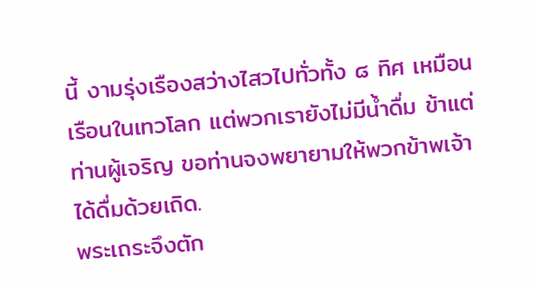นี้ งามรุ่งเรืองสว่างไสวไปทั่วทั้ง ๘ ทิศ เหมือนเรือนในเทวโลก แต่พวกเรายังไม่มีน้ำดื่ม ข้าแต่ท่านผู้เจริญ ขอท่านจงพยายามให้พวกข้าพเจ้าได้ดื่มด้วยเถิด.
พระเถระจึงตัก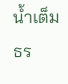น้ำเต็มธร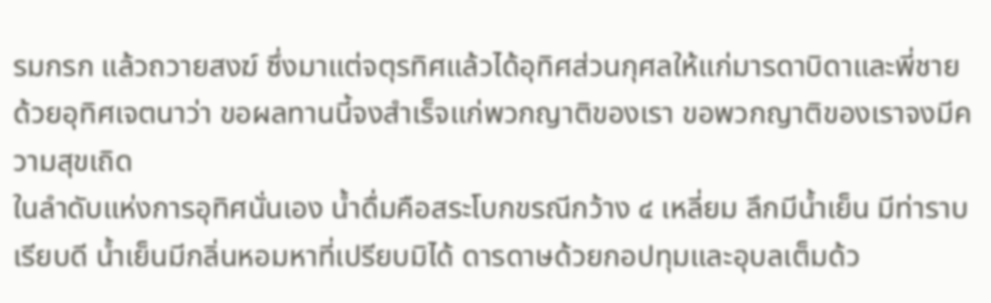รมกรก แล้วถวายสงฆ์ ซึ่งมาแต่จตุรทิศแล้วได้อุทิศส่วนกุศลให้แก่มารดาบิดาและพี่ชาย ด้วยอุทิศเจตนาว่า ขอผลทานนี้จงสำเร็จแก่พวกญาติของเรา ขอพวกญาติของเราจงมีความสุขเถิด
ในลำดับแห่งการอุทิศนั่นเอง น้ำดื่มคือสระโบกขรณีกว้าง ๔ เหลี่ยม ลึกมีน้ำเย็น มีท่าราบเรียบดี น้ำเย็นมีกลิ่นหอมหาที่เปรียบมิได้ ดารดาษด้วยกอปทุมและอุบลเต็มด้ว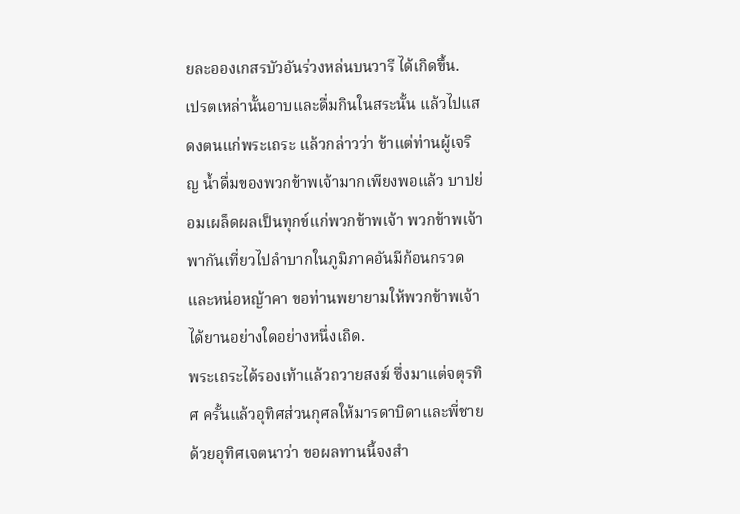ยละอองเกสรบัวอันร่วงหล่นบนวารี ได้เกิดขึ้น.
เปรตเหล่านั้นอาบและดื่มกินในสระนั้น แล้วไปแสดงตนแก่พระเถระ แล้วกล่าวว่า ข้าแต่ท่านผู้เจริญ น้ำดื่มของพวกข้าพเจ้ามากเพียงพอแล้ว บาปย่อมเผล็ดผลเป็นทุกข์แก่พวกข้าพเจ้า พวกข้าพเจ้าพากันเที่ยวไปลำบากในภูมิภาคอันมีก้อนกรวดและหน่อหญ้าคา ขอท่านพยายามให้พวกข้าพเจ้าได้ยานอย่างใดอย่างหนึ่งเถิด.
พระเถระได้รองเท้าแล้วถวายสงฆ์ ซึ่งมาแต่จตุรทิศ ครั้นแล้วอุทิศส่วนกุศลให้มารดาบิดาและพี่ชาย ด้วยอุทิศเจตนาว่า ขอผลทานนี้จงสำ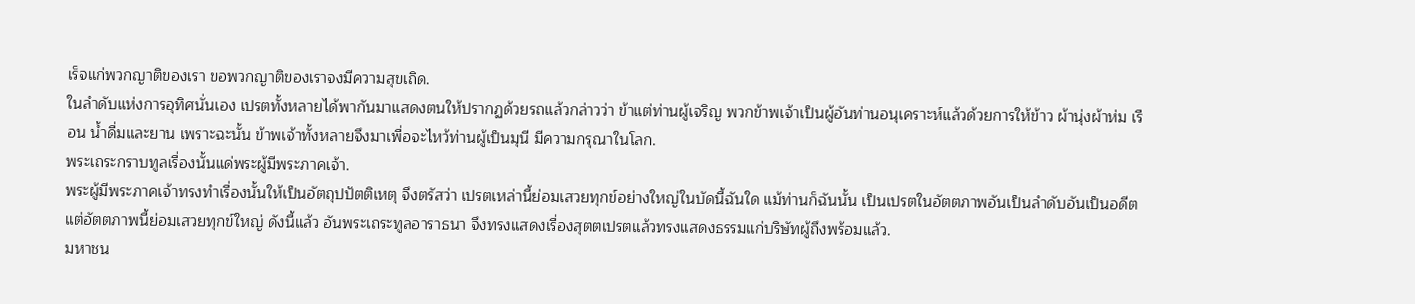เร็จแก่พวกญาติของเรา ขอพวกญาติของเราจงมีความสุขเถิด.
ในลำดับแห่งการอุทิศนั่นเอง เปรตทั้งหลายได้พากันมาแสดงตนให้ปรากฏด้วยรถแล้วกล่าวว่า ข้าแต่ท่านผู้เจริญ พวกข้าพเจ้าเป็นผู้อันท่านอนุเคราะห์แล้วด้วยการให้ข้าว ผ้านุ่งผ้าห่ม เรือน น้ำดื่มและยาน เพราะฉะนั้น ข้าพเจ้าทั้งหลายจึงมาเพื่อจะไหว้ท่านผู้เป็นมุนี มีความกรุณาในโลก.
พระเถระกราบทูลเรื่องนั้นแด่พระผู้มีพระภาคเจ้า.
พระผู้มีพระภาคเจ้าทรงทำเรื่องนั้นให้เป็นอัตถุปปัตติเหตุ จึงตรัสว่า เปรตเหล่านี้ย่อมเสวยทุกข์อย่างใหญ่ในบัดนี้ฉันใด แม้ท่านก็ฉันนั้น เป็นเปรตในอัตตภาพอันเป็นลำดับอันเป็นอดีต แต่อัตตภาพนี้ย่อมเสวยทุกข์ใหญ่ ดังนี้แล้ว อันพระเถระทูลอาราธนา จึงทรงแสดงเรื่องสุตตเปรตแล้วทรงแสดงธรรมแก่บริษัทผู้ถึงพร้อมแล้ว.
มหาชน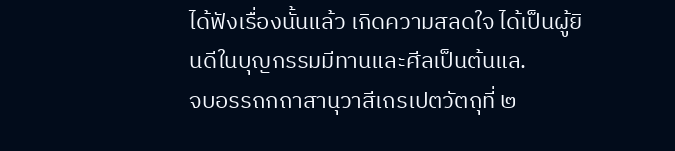ได้ฟังเรื่องนั้นแล้ว เกิดความสลดใจ ได้เป็นผู้ยินดีในบุญกรรมมีทานและศีลเป็นต้นแล.
จบอรรถกถาสานุวาสีเถรเปตวัตถุที่ ๒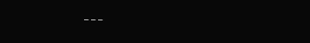---